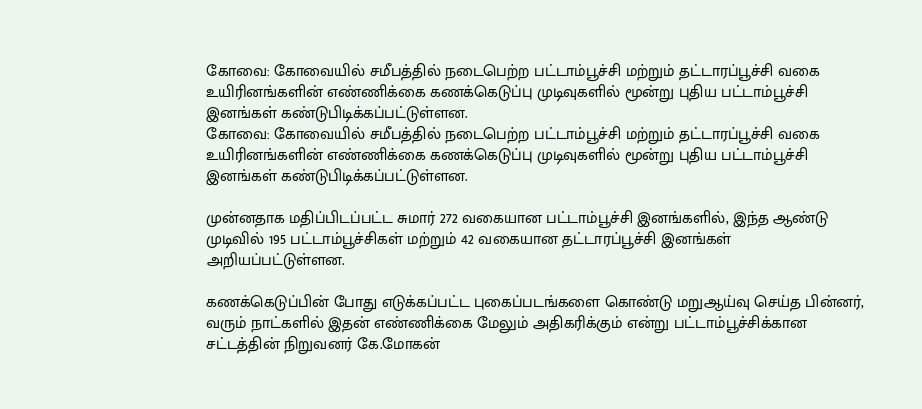கோவை: கோவையில் சமீபத்தில் நடைபெற்ற பட்டாம்பூச்சி மற்றும் தட்டாரப்பூச்சி வகை உயிரினங்களின் எண்ணிக்கை கணக்கெடுப்பு முடிவுகளில் மூன்று புதிய பட்டாம்பூச்சி இனங்கள் கண்டுபிடிக்கப்பட்டுள்ளன.
கோவை: கோவையில் சமீபத்தில் நடைபெற்ற பட்டாம்பூச்சி மற்றும் தட்டாரப்பூச்சி வகை உயிரினங்களின் எண்ணிக்கை கணக்கெடுப்பு முடிவுகளில் மூன்று புதிய பட்டாம்பூச்சி இனங்கள் கண்டுபிடிக்கப்பட்டுள்ளன.

முன்னதாக மதிப்பிடப்பட்ட சுமார் 272 வகையான பட்டாம்பூச்சி இனங்களில், இந்த ஆண்டு முடிவில் 195 பட்டாம்பூச்சிகள் மற்றும் 42 வகையான தட்டாரப்பூச்சி இனங்கள் அறியப்பட்டுள்ளன.

கணக்கெடுப்பின் போது எடுக்கப்பட்ட புகைப்படங்களை கொண்டு மறுஆய்வு செய்த பின்னர், வரும் நாட்களில் இதன் எண்ணிக்கை மேலும் அதிகரிக்கும் என்று பட்டாம்பூச்சிக்கான சட்டத்தின் நிறுவனர் கே.மோகன்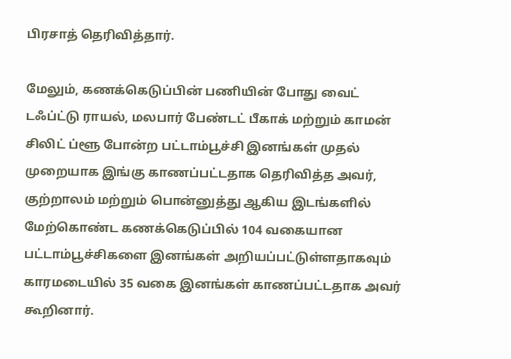பிரசாத் தெரிவித்தார்.

மேலும், கணக்கெடுப்பின் பணியின் போது வைட் டஃப்ட்டு ராயல், மலபார் பேண்டட் பீகாக் மற்றும் காமன் சிலிட் ப்ளூ போன்ற பட்டாம்பூச்சி இனங்கள் முதல் முறையாக இங்கு காணப்பட்டதாக தெரிவித்த அவர், குற்றாலம் மற்றும் பொன்னுத்து ஆகிய இடங்களில் மேற்கொண்ட கணக்கெடுப்பில் 104 வகையான பட்டாம்பூச்சிகளை இனங்கள் அறியப்பட்டுள்ளதாகவும் காரமடையில் 35 வகை இனங்கள் காணப்பட்டதாக அவர் கூறினார்.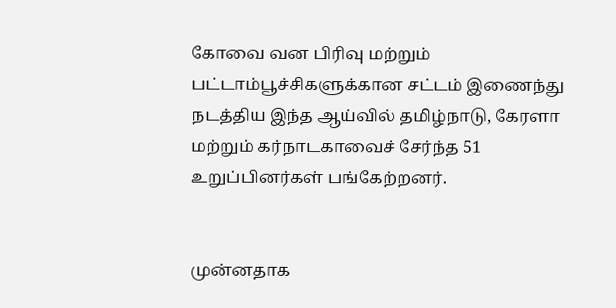கோவை வன பிரிவு மற்றும் பட்டாம்பூச்சிகளுக்கான சட்டம் இணைந்து நடத்திய இந்த ஆய்வில் தமிழ்நாடு, கேரளா மற்றும் கர்நாடகாவைச் சேர்ந்த 51 உறுப்பினர்கள் பங்கேற்றனர்.


முன்னதாக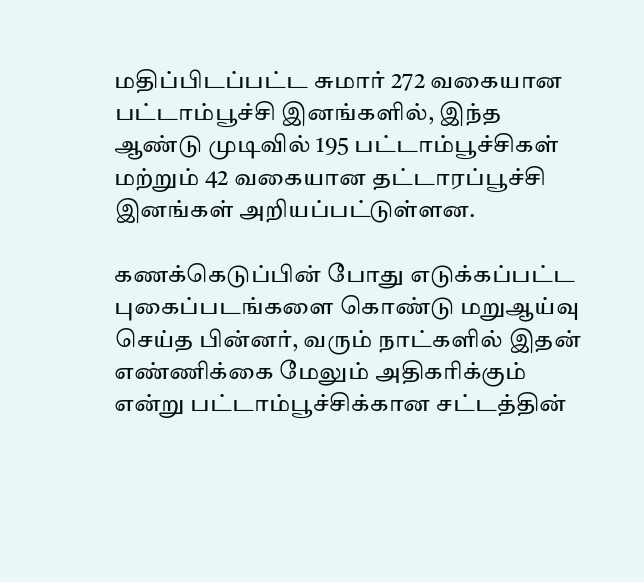மதிப்பிடப்பட்ட சுமார் 272 வகையான பட்டாம்பூச்சி இனங்களில், இந்த ஆண்டு முடிவில் 195 பட்டாம்பூச்சிகள் மற்றும் 42 வகையான தட்டாரப்பூச்சி இனங்கள் அறியப்பட்டுள்ளன.

கணக்கெடுப்பின் போது எடுக்கப்பட்ட புகைப்படங்களை கொண்டு மறுஆய்வு செய்த பின்னர், வரும் நாட்களில் இதன் எண்ணிக்கை மேலும் அதிகரிக்கும் என்று பட்டாம்பூச்சிக்கான சட்டத்தின்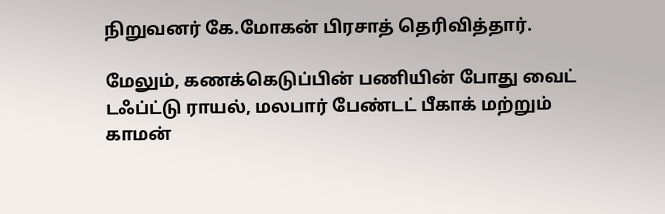நிறுவனர் கே.மோகன் பிரசாத் தெரிவித்தார்.

மேலும், கணக்கெடுப்பின் பணியின் போது வைட் டஃப்ட்டு ராயல், மலபார் பேண்டட் பீகாக் மற்றும் காமன்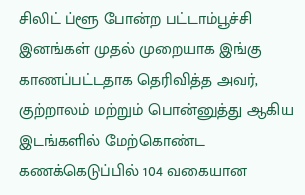சிலிட் ப்ளூ போன்ற பட்டாம்பூச்சி இனங்கள் முதல் முறையாக இங்கு காணப்பட்டதாக தெரிவித்த அவர், குற்றாலம் மற்றும் பொன்னுத்து ஆகிய இடங்களில் மேற்கொண்ட கணக்கெடுப்பில் 104 வகையான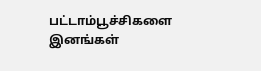பட்டாம்பூச்சிகளை இனங்கள்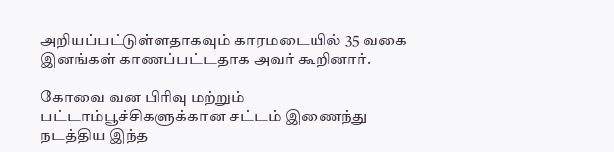அறியப்பட்டுள்ளதாகவும் காரமடையில் 35 வகை இனங்கள் காணப்பட்டதாக அவர் கூறினார்.

கோவை வன பிரிவு மற்றும் பட்டாம்பூச்சிகளுக்கான சட்டம் இணைந்து நடத்திய இந்த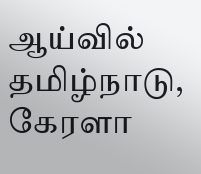ஆய்வில் தமிழ்நாடு, கேரளா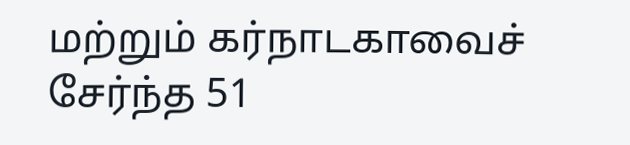மற்றும் கர்நாடகாவைச் சேர்ந்த 51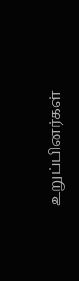உறுப்பினர்கள்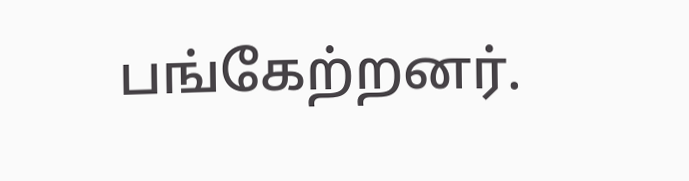பங்கேற்றனர்.